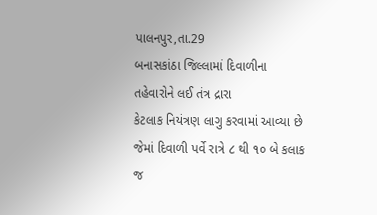પાલનપુર,તા.29
બનાસકાંઠા જિલ્લામાં દિવાળીના તહેવારોને લઈ તંત્ર દ્રારા
કેટલાક નિયંત્રણ લાગુ કરવામાં આવ્યા છે જેમાં દિવાળી પર્વે રાત્રે ૮ થી ૧૦ બે કલાક
જ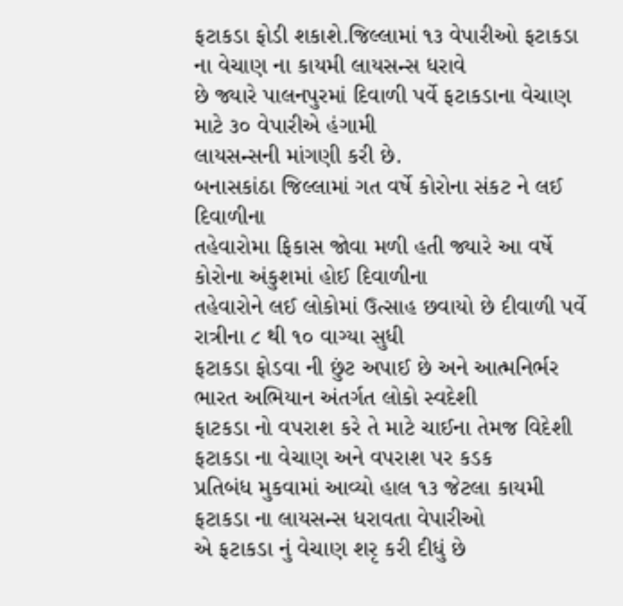ફટાકડા ફોડી શકાશે.જિલ્લામાં ૧૩ વેપારીઓ ફટાકડા ના વેચાણ ના કાયમી લાયસન્સ ધરાવે
છે જ્યારે પાલનપુરમાં દિવાળી પર્વે ફટાકડાના વેચાણ માટે ૩૦ વેપારીએ હંગામી
લાયસન્સની માંગણી કરી છે.
બનાસકાંઠા જિલ્લામાં ગત વર્ષે કોરોના સંકટ ને લઈ દિવાળીના
તહેવારોમા ફિકાસ જોવા મળી હતી જ્યારે આ વર્ષે કોરોના અંકુશમાં હોઈ દિવાળીના
તહેવારોને લઈ લોકોમાં ઉત્સાહ છવાયો છે દીવાળી પર્વે રાત્રીના ૮ થી ૧૦ વાગ્યા સુધી
ફટાકડા ફોડવા ની છુંટ અપાઈ છે અને આત્મનિર્ભર ભારત અભિયાન અંતર્ગત લોકો સ્વદેશી
ફાટકડા નો વપરાશ કરે તે માટે ચાઈના તેમજ વિદેશી ફટાકડા ના વેચાણ અને વપરાશ પર કડક
પ્રતિબંધ મુકવામાં આવ્યો હાલ ૧૩ જેટલા કાયમી ફટાકડા ના લાયસન્સ ધરાવતા વેપારીઓ
એ ફટાકડા નું વેચાણ શરૃ કરી દીધું છે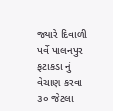જ્યારે દિવાળી પર્વે પાલનપુર ફટાકડા નું
વેચાણ કરવા ૩૦ જેટલા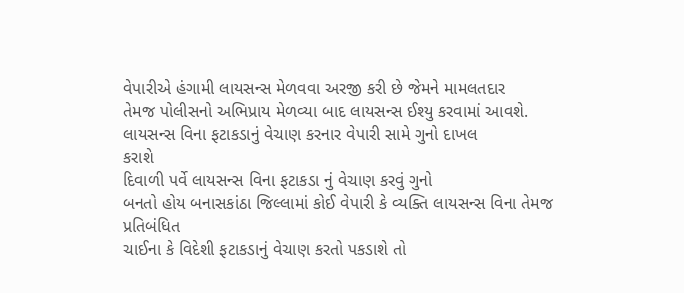વેપારીએ હંગામી લાયસન્સ મેળવવા અરજી કરી છે જેમને મામલતદાર
તેમજ પોલીસનો અભિપ્રાય મેળવ્યા બાદ લાયસન્સ ઈશ્યુ કરવામાં આવશે.
લાયસન્સ વિના ફટાકડાનું વેચાણ કરનાર વેપારી સામે ગુનો દાખલ
કરાશે
દિવાળી પર્વે લાયસન્સ વિના ફટાકડા નું વેચાણ કરવું ગુનો
બનતો હોય બનાસકાંઠા જિલ્લામાં કોઈ વેપારી કે વ્યક્તિ લાયસન્સ વિના તેમજ પ્રતિબંધિત
ચાઈના કે વિદેશી ફટાકડાનું વેચાણ કરતો પકડાશે તો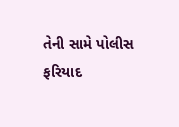તેની સામે પોલીસ ફરિયાદ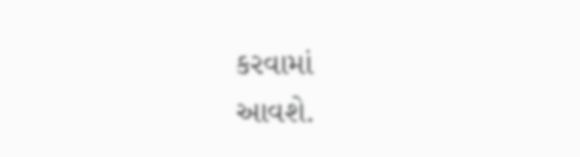કરવામાં
આવશે.